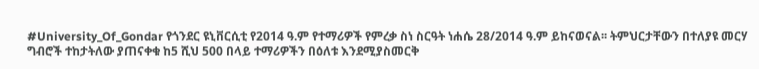#University_Of_Gondar የጎንደር ዩኒቨርሲቲ የ2014 ዓ.ም የተማሪዎች የምረቃ ስነ ስርዓት ነሐሴ 28/2014 ዓ.ም ይከናወናል፡፡ ትምህርታቸውን በተለያዩ መርሃ ግብሮች ተከታትለው ያጠናቀቁ ከ5 ሺህ 500 በላይ ተማሪዎችን በዕለቱ እንደሚያስመርቅ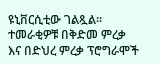ዩኒቨርሲቲው ገልጿል። ተመራቂዎቹ በቅድመ ምረቃ እና በድህረ ምረቃ ፕሮግራሞች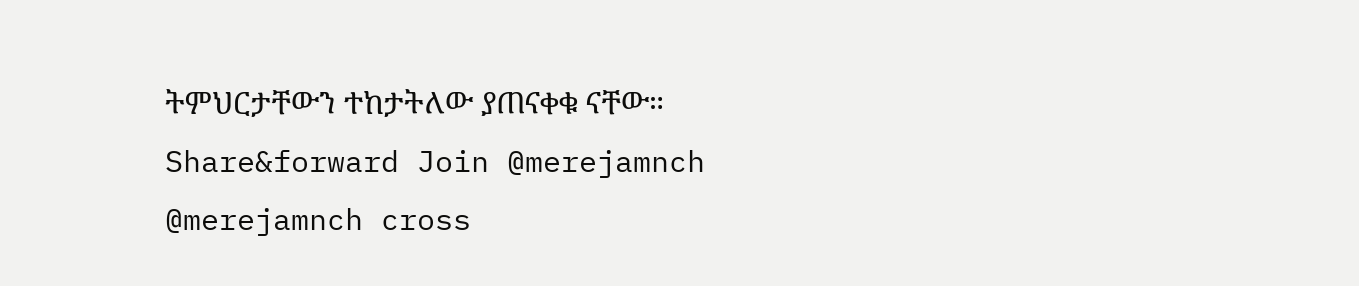ትምህርታቸውን ተከታትለው ያጠናቀቁ ናቸው። Share&forward Join @merejamnch @merejamnch cross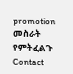promotion መስራት የምትፈልጉ Contact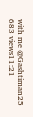with me @Gashtiman25 683 views11:21